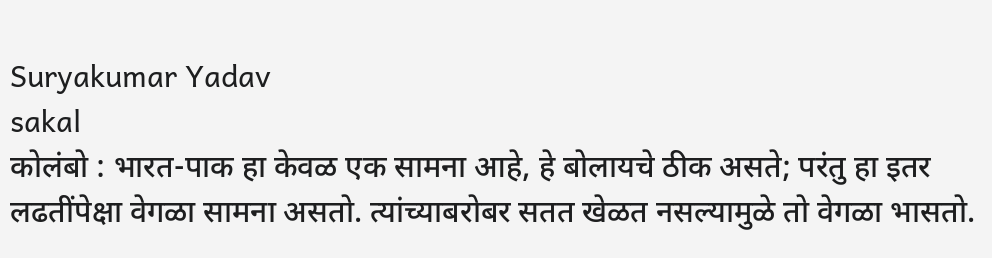Suryakumar Yadav
sakal
कोलंबो : भारत-पाक हा केवळ एक सामना आहे, हे बोलायचे ठीक असते; परंतु हा इतर लढतींपेक्षा वेगळा सामना असतो. त्यांच्याबरोबर सतत खेळत नसल्यामुळे तो वेगळा भासतो.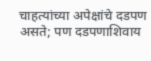चाहत्यांच्या अपेक्षांचे दडपण असते; पण दडपणाशिवाय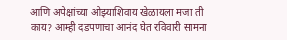आणि अपेक्षांच्या ओझ्याशिवाय खेळायला मजा ती काय? आम्ही दडपणाचा आनंद घेत रविवारी सामना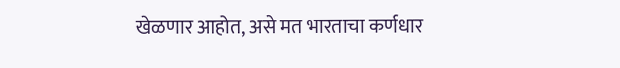खेळणार आहोत, असे मत भारताचा कर्णधार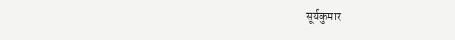सूर्यकुमार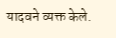यादवने व्यक्त केले.